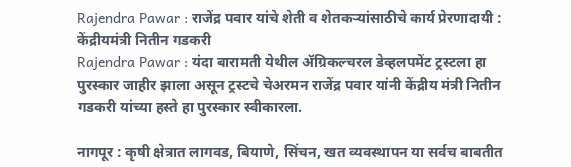Rajendra Pawar : राजेंद्र पवार यांचे शेती व शेतकऱ्यांसाठीचे कार्य प्रेरणादायी : केंद्रीयमंत्री नितीन गडकरी
Rajendra Pawar : यंदा बारामती येथील ॲग्रिकल्चरल डेव्हलपमेंट ट्रस्टला हा पुरस्कार जाहीर झाला असून ट्रस्टचे चेअरमन राजेंद्र पवार यांनी केंद्रीय मंत्री नितीन गडकरी यांच्या हस्ते हा पुरस्कार स्वीकारला.

नागपूर : कृषी क्षेत्रात लागवड, बियाणे, सिंचन, खत व्यवस्थापन या सर्वच बाबतीत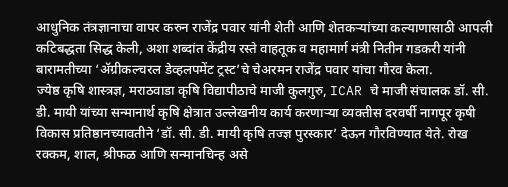आधुनिक तंत्रज्ञानाचा वापर करुन राजेंद्र पवार यांनी शेती आणि शेतकऱ्यांच्या कल्याणासाठी आपली कटिबद्धता सिद्ध केली, अशा शब्दांत केंद्रीय रस्ते वाहतूक व महामार्ग मंत्री नितीन गडकरी यांनी बारामतीच्या ‘ॲग्रीकल्चरल डेव्हलपमेंट ट्रस्ट’चे चेअरमन राजेंद्र पवार यांचा गौरव केला.
ज्येष्ठ कृषि शास्त्रज्ञ, मराठवाडा कृषि विद्यापीठाचे माजी कुलगुरु, ICAR चे माजी संचालक डॉ. सी. डी. मायी यांच्या सन्मानार्थ कृषि क्षेत्रात उल्लेखनीय कार्य करणाऱ्या व्यक्तीस दरवर्षी नागपूर कृषी विकास प्रतिष्ठानच्यावतीने ‘डॉ. सी. डी. मायी कृषि तज्ज्ञ पुरस्कार’ देऊन गौरविण्यात येते. रोख रक्कम, शाल, श्रीफळ आणि सन्मानचिन्ह असे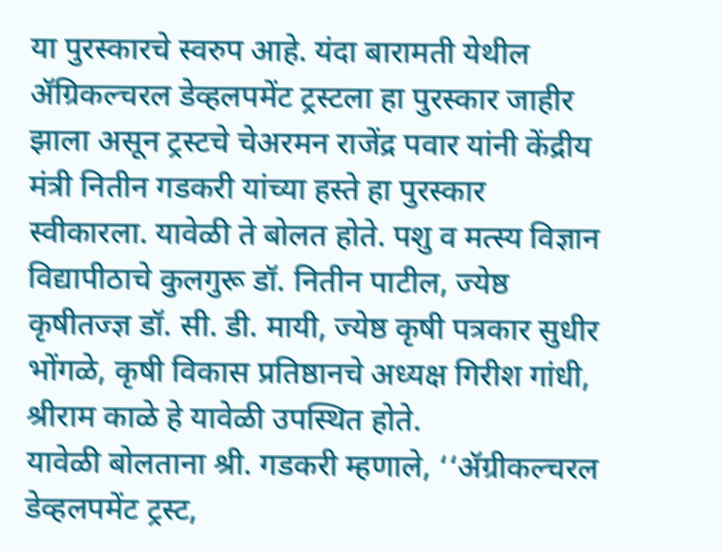या पुरस्कारचे स्वरुप आहे. यंदा बारामती येथील ॲग्रिकल्चरल डेव्हलपमेंट ट्रस्टला हा पुरस्कार जाहीर झाला असून ट्रस्टचे चेअरमन राजेंद्र पवार यांनी केंद्रीय मंत्री नितीन गडकरी यांच्या हस्ते हा पुरस्कार स्वीकारला. यावेळी ते बोलत होते. पशु व मत्स्य विज्ञान विद्यापीठाचे कुलगुरू डॉ. नितीन पाटील, ज्येष्ठ कृषीतज्ज्ञ डॉ. सी. डी. मायी, ज्येष्ठ कृषी पत्रकार सुधीर भोंगळे, कृषी विकास प्रतिष्ठानचे अध्यक्ष गिरीश गांधी, श्रीराम काळे हे यावेळी उपस्थित होते.
यावेळी बोलताना श्री. गडकरी म्हणाले, ‘‘ॲग्रीकल्चरल डेव्हलपमेंट ट्रस्ट,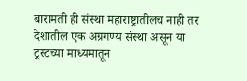बारामती ही संस्था महाराष्ट्रातीलच नाही तर देशातील एक अग्रगण्य संस्था असून या ट्रस्टच्या माध्यमातून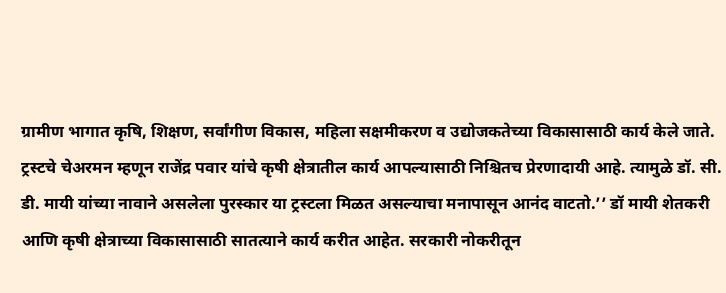ग्रामीण भागात कृषि, शिक्षण, सर्वांगीण विकास, महिला सक्षमीकरण व उद्योजकतेच्या विकासासाठी कार्य केले जाते. ट्रस्टचे चेअरमन म्हणून राजेंद्र पवार यांचे कृषी क्षेत्रातील कार्य आपल्यासाठी निश्चितच प्रेरणादायी आहे. त्यामुळे डॉ. सी. डी. मायी यांच्या नावाने असलेला पुरस्कार या ट्रस्टला मिळत असल्याचा मनापासून आनंद वाटतो.’’ डॉ मायी शेतकरी आणि कृषी क्षेत्राच्या विकासासाठी सातत्याने कार्य करीत आहेत. सरकारी नोकरीतून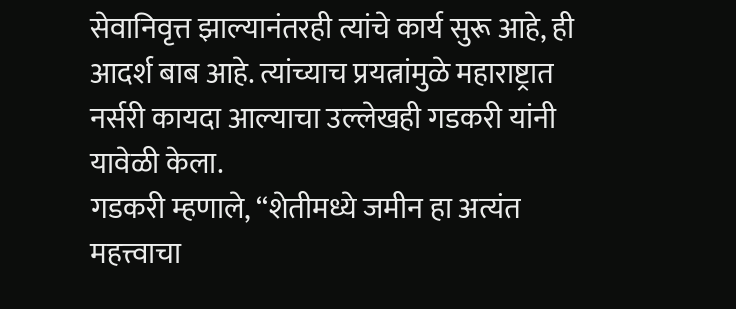सेवानिवृत्त झाल्यानंतरही त्यांचे कार्य सुरू आहे, ही आदर्श बाब आहे. त्यांच्याच प्रयत्नांमुळे महाराष्ट्रात नर्सरी कायदा आल्याचा उल्लेखही गडकरी यांनी यावेळी केला.
गडकरी म्हणाले, ‘‘शेतीमध्ये जमीन हा अत्यंत महत्त्वाचा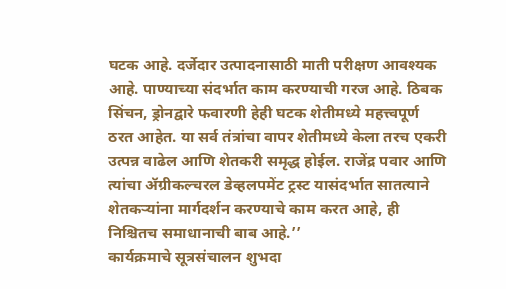घटक आहे. दर्जेदार उत्पादनासाठी माती परीक्षण आवश्यक आहे. पाण्याच्या संदर्भात काम करण्याची गरज आहे. ठिबक सिंचन, ड्रोनद्वारे फवारणी हेही घटक शेतीमध्ये महत्त्वपूर्ण ठरत आहेत. या सर्व तंत्रांचा वापर शेतीमध्ये केला तरच एकरी उत्पन्न वाढेल आणि शेतकरी समृद्ध होईल. राजेंद्र पवार आणि त्यांचा ॲग्रीकल्चरल डेव्हलपमेंट ट्रस्ट यासंदर्भात सातत्याने शेतकऱ्यांना मार्गदर्शन करण्याचे काम करत आहे, ही निश्चितच समाधानाची बाब आहे.’’
कार्यक्रमाचे सूत्रसंचालन शुभदा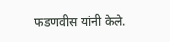फडणवीस यांनी केले.